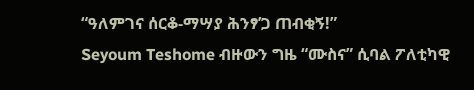“ዓለምገና ሰርቆ-ማሣያ ሕንፃ’ጋ ጠብቂኝ!”
Seyoum Teshome ብዙውን ግዜ “ሙስና” ሲባል ፖለቲካዊ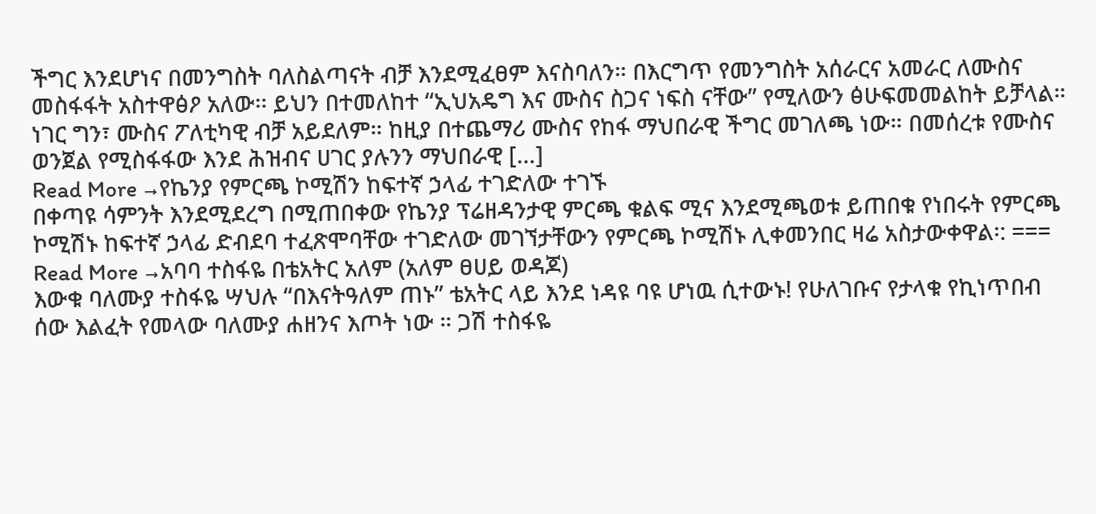ችግር እንደሆነና በመንግስት ባለስልጣናት ብቻ እንደሚፈፀም እናስባለን። በእርግጥ የመንግስት አሰራርና አመራር ለሙስና መስፋፋት አስተዋፅዖ አለው፡፡ ይህን በተመለከተ “ኢህአዴግ እና ሙስና ስጋና ነፍስ ናቸው” የሚለውን ፅሁፍመመልከት ይቻላል። ነገር ግን፣ ሙስና ፖለቲካዊ ብቻ አይደለም። ከዚያ በተጨማሪ ሙስና የከፋ ማህበራዊ ችግር መገለጫ ነው። በመሰረቱ የሙስና ወንጀል የሚስፋፋው እንደ ሕዝብና ሀገር ያሉንን ማህበራዊ […]
Read More →የኬንያ የምርጫ ኮሚሽን ከፍተኛ ኃላፊ ተገድለው ተገኙ
በቀጣዩ ሳምንት እንደሚደረግ በሚጠበቀው የኬንያ ፕሬዘዳንታዊ ምርጫ ቁልፍ ሚና እንደሚጫወቱ ይጠበቁ የነበሩት የምርጫ ኮሚሽኑ ከፍተኛ ኃላፊ ድብደባ ተፈጽሞባቸው ተገድለው መገኘታቸውን የምርጫ ኮሚሽኑ ሊቀመንበር ዛሬ አስታውቀዋል፡: ===
Read More →አባባ ተስፋዬ በቴአትር አለም (አለም ፀሀይ ወዳጆ)
እውቁ ባለሙያ ተስፋዬ ሣህሉ “በእናትዓለም ጠኑ” ቴአትር ላይ እንደ ነዳዩ ባዩ ሆነዉ ሲተውኑ! የሁለገቡና የታላቁ የኪነጥበብ ሰው እልፈት የመላው ባለሙያ ሐዘንና እጦት ነው ። ጋሽ ተስፋዬ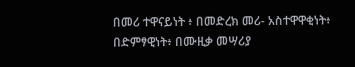በመሪ ተዋናይነት ፥ በመድረክ መሪ- አስተዋዋቂነት፥ በድምፃዊነት፥ በሙዚቃ መሣሪያ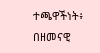ተጫዋችነት፥ በዘመናዊ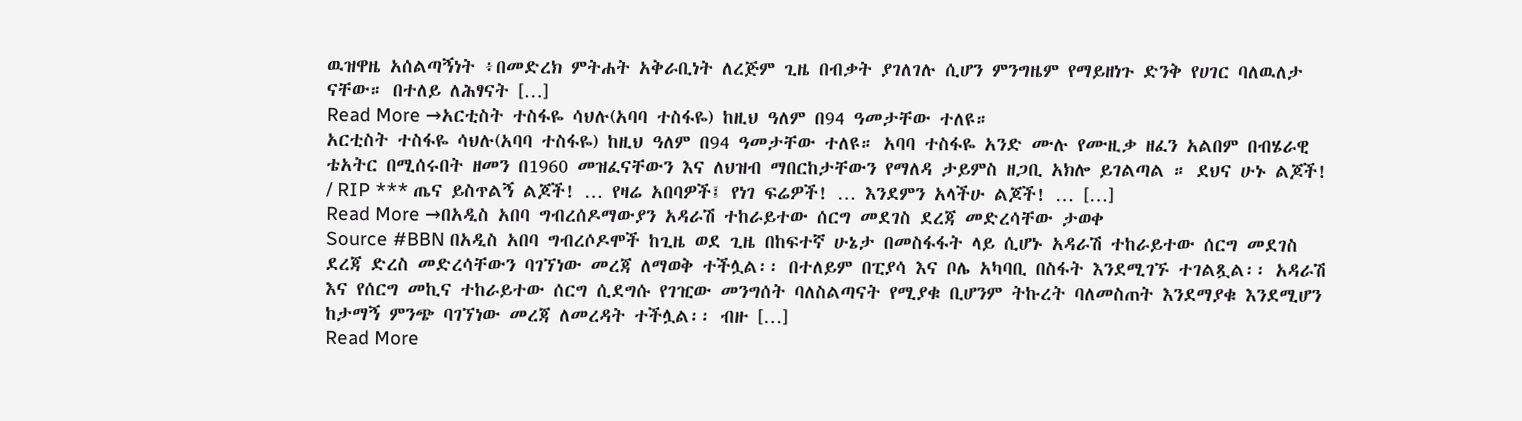ዉዝዋዜ አሰልጣኝነት ፥በመድረክ ምትሐት አቅራቢነት ለረጅም ጊዜ በብቃት ያገለገሉ ሲሆን ምንግዜም የማይዘነጉ ድንቅ የሀገር ባለዉለታ ናቸው። በተለይ ለሕፃናት […]
Read More →አርቲስት ተስፋዬ ሳህሉ(አባባ ተስፋዬ) ከዚህ ዓለም በ94 ዓመታቸው ተለዩ።
አርቲስት ተስፋዬ ሳህሉ(አባባ ተስፋዬ) ከዚህ ዓለም በ94 ዓመታቸው ተለዩ። አባባ ተስፋዬ አንድ ሙሉ የሙዚቃ ዘፈን አልበም በብሄራዊ ቴአትር በሚሰሩበት ዘመን በ1960 መዝፈናቸውን እና ለህዝብ ማበርከታቸውን የማለዳ ታይምስ ዘጋቢ አክሎ ይገልጣል ። ደህና ሁኑ ልጆች! / RIP *** ጤና ይስጥልኝ ልጆች! … የዛሬ አበባዎች፤ የነገ ፍሬዎች! … እንደምን አላችሁ ልጆች! … […]
Read More →በአዲስ አበባ ግብረሰዶማውያን አዳራሽ ተከራይተው ሰርግ መደገስ ደረጃ መድረሳቸው ታወቀ
Source #BBN በአዲስ አበባ ግብረሶዶሞች ከጊዜ ወደ ጊዜ በከፍተኛ ሁኔታ በመስፋፋት ላይ ሲሆኑ አዳራሽ ተከራይተው ሰርግ መደገስ ደረጃ ድረስ መድረሳቸውን ባገኘነው መረጃ ለማወቅ ተችሏል፡፡ በተለይም በፒያሳ እና ቦሌ አካባቢ በስፋት እንደሚገኙ ተገልጿል፡፡ አዳራሽ እና የሰርግ መኪና ተከራይተው ሰርግ ሲደግሱ የገዢው መንግሰት ባለስልጣናት የሚያቁ ቢሆንም ትኩረት ባለመስጠት እንደማያቁ እንደሚሆን ከታማኝ ምንጭ ባገኘነው መረጃ ለመረዳት ተችሏል፡፡ ብዙ […]
Read More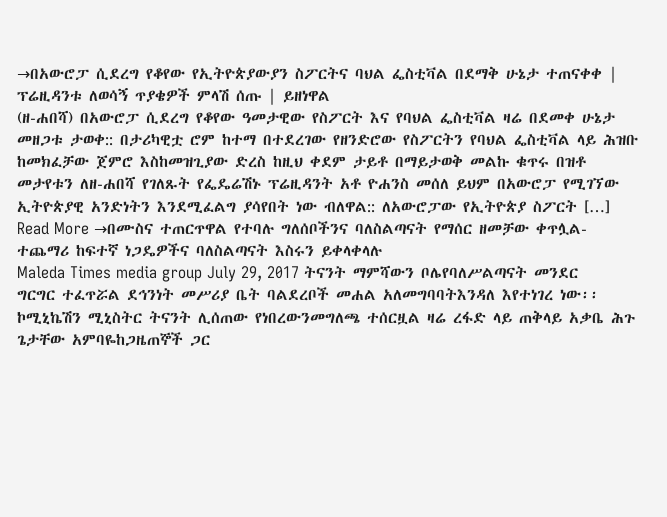→በአውሮፓ ሲደረግ የቆየው የኢትዮጵያውያን ስፖርትና ባህል ፌስቲቫል በደማቅ ሁኔታ ተጠናቀቀ | ፕሬዚዳንቱ ለወሳኝ ጥያቄዎች ምላሽ ሰጡ | ይዘነዋል
(ዘ-ሐበሻ) በአውሮፓ ሲደረግ የቆየው ዓመታዊው የስፖርት እና የባህል ፌስቲቫል ዛሬ በደመቀ ሁኔታ መዘጋቱ ታወቀ:: በታሪካዊቷ ሮም ከተማ በተደረገው የዘንድሮው የስፖርትን የባህል ፌስቲቫል ላይ ሕዝቡ ከመክፈቻው ጀምሮ እስከመዝጊያው ድረስ ከዚህ ቀደም ታይቶ በማይታወቅ መልኩ ቁጥሩ በዝቶ መታየቱን ለዘ-ሐበሻ የገለጹት የፌዴሬሽኑ ፕሬዚዳንት አቶ ዮሐንስ መሰለ ይህም በአውሮፓ የሚገኘው ኢትዮጵያዊ አንድነትን እንደሚፈልግ ያሳየበት ነው ብለዋል:: ለአውሮፓው የኢትዮጵያ ስፖርት […]
Read More →በሙስና ተጠርጥዋል የተባሉ ግለሰቦችንና ባለስልጣናት የማሰር ዘመቻው ቀጥሏል- ተጨማሪ ከፍተኛ ነጋዴዎችና ባለስልጣናት እስሩን ይቀላቀላሉ
Maleda Times media group July 29, 2017 ትናንት ማምሻውን ቦሌየባለሥልጣናት መንደር ግርግር ተፈጥሯል ደኅንነት መሥሪያ ቤት ባልደረቦች መሐል አለመግባባትእንዳለ እየተነገረ ነው፡፡ ኮሚኒኬሽን ሚኒስትር ትናንት ሊሰጠው የነበረውንመግለጫ ተሰርዟል ዛሬ ረፋድ ላይ ጠቅላይ አቃቤ ሕጉ ጌታቸው አምባዬከጋዜጠኞች ጋር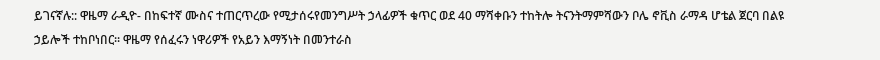ይገናኛሉ:: ዋዜማ ራዲዮ- በከፍተኛ ሙስና ተጠርጥረው የሚታሰሩየመንግሥት ኃላፊዎች ቁጥር ወደ 40 ማሻቀቡን ተከትሎ ትናንትማምሻውን ቦሌ ኖቪስ ራማዳ ሆቴል ጀርባ በልዩ ኃይሎች ተከቦነበር፡፡ ዋዜማ የሰፈሩን ነዋሪዎች የአይን እማኝነት በመንተራስ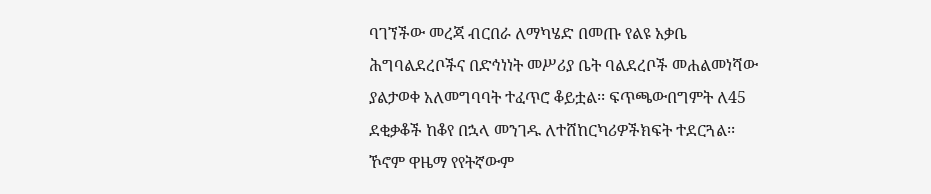ባገኘችው መረጃ ብርበራ ለማካሄድ በመጡ የልዩ አቃቤ ሕግባልደረቦችና በድኅነነት መሥሪያ ቤት ባልደረቦች መሐልመነሻው ያልታወቀ አለመግባባት ተፈጥሮ ቆይቷል፡፡ ፍጥጫውበግምት ለ45 ደቂቃቆች ከቆየ በኋላ መንገዱ ለተሸከርካሪዎችክፍት ተደርጓል፡፡ ኾኖም ዋዜማ የየትኛውም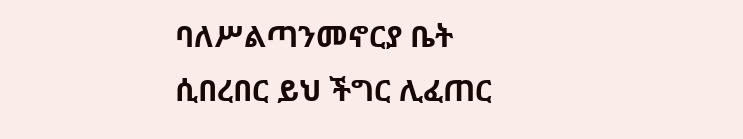ባለሥልጣንመኖርያ ቤት ሲበረበር ይህ ችግር ሊፈጠር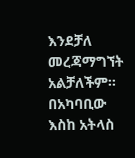እንደቻለ መረጃማግኘት አልቻለችም፡፡ በአካባቢው እስከ አትላስ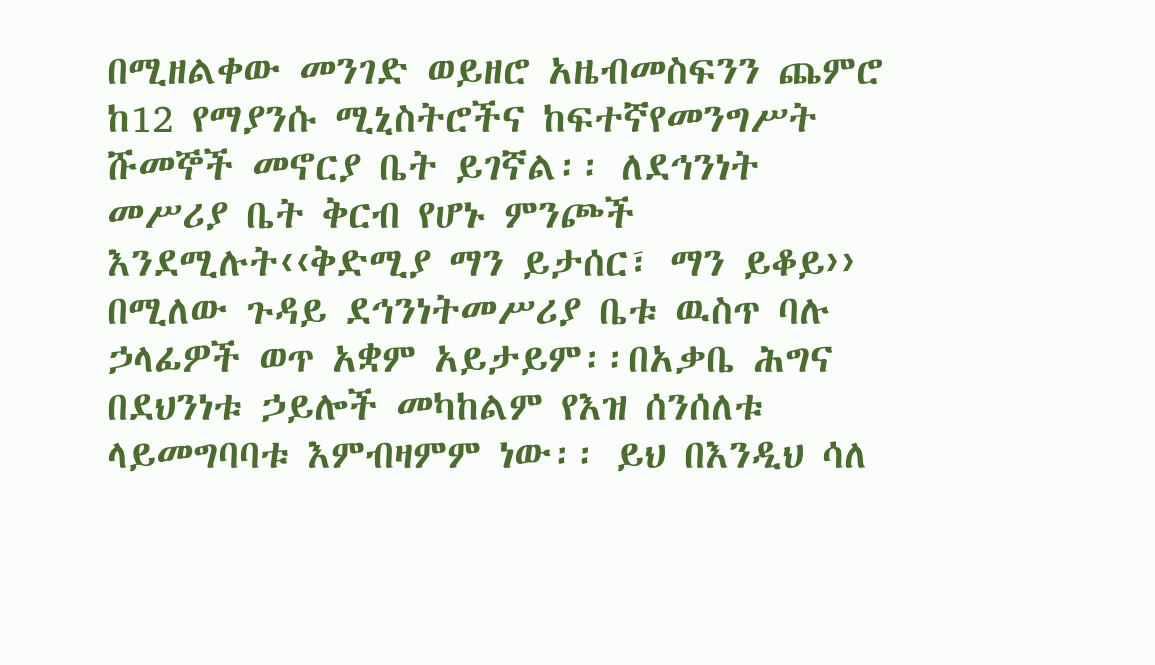በሚዘልቀው መንገድ ወይዘሮ አዜብመስፍንን ጨምሮ ከ12 የማያንሱ ሚኒስትሮችና ከፍተኛየመንግሥት ሹመኞች መኖርያ ቤት ይገኛል፡፡ ለደኅንነት መሥሪያ ቤት ቅርብ የሆኑ ምንጮች እንደሚሉት‹‹ቅድሚያ ማን ይታሰር፣ ማን ይቆይ›› በሚለው ጉዳይ ደኅንነትመሥሪያ ቤቱ ዉስጥ ባሉ ኃላፊዎች ወጥ አቋም አይታይም፡፡በአቃቤ ሕግና በደህንነቱ ኃይሎች መካከልም የእዝ ሰንሰለቱ ላይመግባባቱ እምብዛምም ነው፡፡ ይህ በእንዲህ ሳለ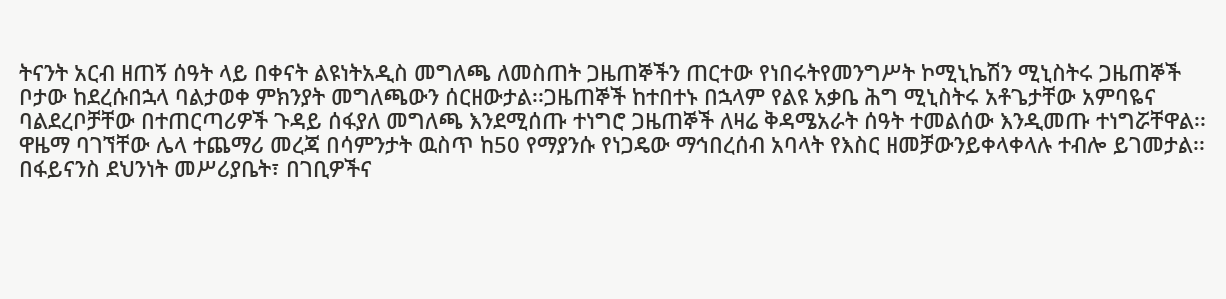ትናንት አርብ ዘጠኝ ሰዓት ላይ በቀናት ልዩነትአዲስ መግለጫ ለመስጠት ጋዜጠኞችን ጠርተው የነበሩትየመንግሥት ኮሚኒኬሽን ሚኒስትሩ ጋዜጠኞች ቦታው ከደረሱበኋላ ባልታወቀ ምክንያት መግለጫውን ሰርዘውታል፡፡ጋዜጠኞች ከተበተኑ በኋላም የልዩ አቃቤ ሕግ ሚኒስትሩ አቶጌታቸው አምባዬና ባልደረቦቻቸው በተጠርጣሪዎች ጉዳይ ሰፋያለ መግለጫ እንደሚሰጡ ተነግሮ ጋዜጠኞች ለዛሬ ቅዳሜአራት ሰዓት ተመልሰው እንዲመጡ ተነግሯቸዋል፡፡ ዋዜማ ባገኘቸው ሌላ ተጨማሪ መረጃ በሳምንታት ዉስጥ ከ50 የማያንሱ የነጋዴው ማኅበረሰብ አባላት የእስር ዘመቻውንይቀላቀላሉ ተብሎ ይገመታል፡፡ በፋይናንስ ደህንነት መሥሪያቤት፣ በገቢዎችና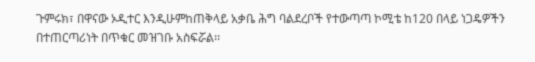ጉምሩክ፣ በዋናው ኦዲተር እንዲሁምከጠቅላይ አቃቤ ሕግ ባልደረቦች የተውጣጣ ኮሚቴ ከ120 በላይ ነጋዴዎችን በተጠርጣሪነት በጥቁር መዝገቡ አስፍሯል፡፡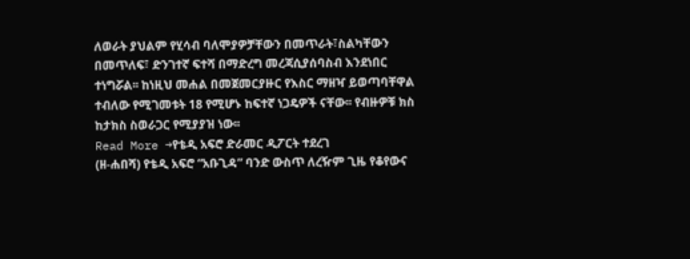ለወራት ያህልም የሂሳብ ባለሞያዎቻቸውን በመጥራት፣ስልካቸውን በመጥለፍ፣ ድንገተኛ ፍተሻ በማድረግ መረጃሲያሰባስብ እንደነበር ተነግሯል፡፡ ከነዚህ መሐል በመጀመርያዙር የእስር ማዘዣ ይወጣባቸዋል ተብለው የሚገመቱት 18 የሚሆኑ ከፍተኛ ነጋዴዎች ናቸው፡፡ የብዙዎቹ ክስ ከታክስ ስወራጋር የሚያያዝ ነው፡፡
Read More →የቴዲ አፍሮ ድራመር ዲፖርት ተደረገ
(ዘ-ሐበሻ) የቴዲ አፍሮ “አቡጊዳ” ባንድ ውስጥ ለረዥም ጊዜ የቆየውና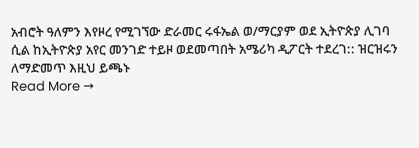አብሮት ዓለምን እየዞረ የሚገኘው ድራመር ሩፋኤል ወ/ማርያም ወደ ኢትዮጵያ ሊገባ ሲል ከኢትዮጵያ አየር መንገድ ተይዞ ወደመጣበት አሜሪካ ዲፖርት ተደረገ:: ዝርዝሩን ለማድመጥ እዚህ ይጫኑ
Read More →